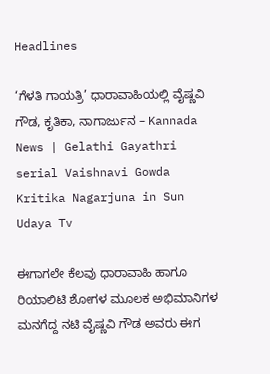Headlines

‘ಗೆಳತಿ ಗಾಯತ್ರಿ’ ಧಾರಾವಾಹಿಯಲ್ಲಿ ವೈಷ್ಣವಿ ಗೌಡ, ಕೃತಿಕಾ, ನಾಗಾರ್ಜುನ – Kannada News | Gelathi Gayathri serial Vaishnavi Gowda Kritika Nagarjuna in Sun Udaya Tv

ಈಗಾಗಲೇ ಕೆಲವು ಧಾರಾವಾಹಿ ಹಾಗೂ ರಿಯಾಲಿಟಿ ಶೋಗಳ ಮೂಲಕ ಅಭಿಮಾನಿಗಳ ಮನಗೆದ್ದ ನಟಿ ವೈಷ್ಣವಿ ಗೌಡ ಅವರು ಈಗ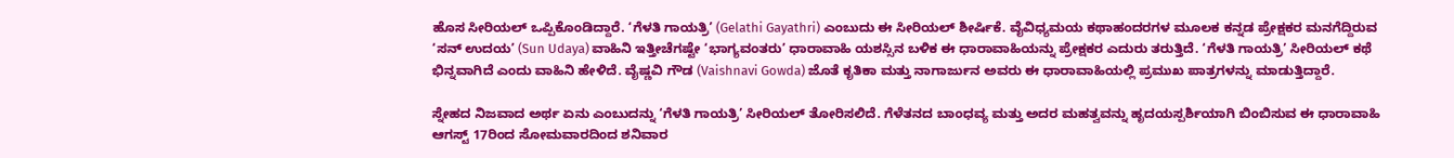ಹೊಸ ಸೀರಿಯಲ್ ಒಪ್ಪಿಕೊಂಡಿದ್ದಾರೆ. ‘ಗೆಳತಿ ಗಾಯತ್ರಿ’ (Gelathi Gayathri) ಎಂಬುದು ಈ ಸೀರಿಯಲ್ ಶೀರ್ಷಿಕೆ. ವೈವಿಧ್ಯಮಯ ಕಥಾಹಂದರಗಳ ಮೂಲಕ ಕನ್ನಡ ಪ್ರೇಕ್ಷಕರ ಮನಗೆದ್ದಿರುವ ‘ಸನ್ ಉದಯ’ (Sun Udaya) ವಾಹಿನಿ ಇತ್ತೀಚೆಗಷ್ಟೇ ‘ಭಾಗ್ಯವಂತರು’ ಧಾರಾವಾಹಿ ಯಶಸ್ಸಿನ ಬಳಿಕ ಈ ಧಾರಾವಾಹಿಯನ್ನು ಪ್ರೇಕ್ಷಕರ ಎದುರು ತರುತ್ತಿದೆ. ‘ಗೆಳತಿ ಗಾಯತ್ರಿ’ ಸೀರಿಯಲ್ ಕಥೆ ಭಿನ್ನವಾಗಿದೆ ಎಂದು ವಾಹಿನಿ ಹೇಳಿದೆ. ವೈಷ್ಣವಿ ಗೌಡ (Vaishnavi Gowda) ಜೊತೆ ಕೃತಿಕಾ ಮತ್ತು ನಾಗಾರ್ಜುನ ಅವರು ಈ ಧಾರಾವಾಹಿಯಲ್ಲಿ ಪ್ರಮುಖ ಪಾತ್ರಗಳನ್ನು ಮಾಡುತ್ತಿದ್ದಾರೆ.

ಸ್ನೇಹದ ನಿಜವಾದ ಅರ್ಥ ಏನು ಎಂಬುದನ್ನು ‘ಗೆಳತಿ ಗಾಯತ್ರಿ’ ಸೀರಿಯಲ್ ತೋರಿಸಲಿದೆ. ಗೆಳೆತನದ ಬಾಂಧವ್ಯ ಮತ್ತು ಅದರ ಮಹತ್ವವನ್ನು ಹೃದಯಸ್ಪರ್ಶಿಯಾಗಿ ಬಿಂಬಿಸುವ ಈ ಧಾರಾವಾಹಿ ಆಗಸ್ಟ್ 17ರಿಂದ ಸೋಮವಾರದಿಂದ ಶನಿವಾರ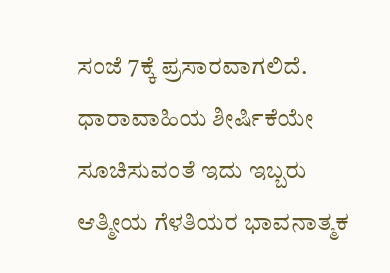ಸಂಜೆ 7ಕ್ಕೆ ಪ್ರಸಾರವಾಗಲಿದೆ. ಧಾರಾವಾಹಿಯ ಶೀರ್ಷಿಕೆಯೇ ಸೂಚಿಸುವಂತೆ ಇದು ಇಬ್ಬರು ಆತ್ಮೀಯ ಗೆಳತಿಯರ ಭಾವನಾತ್ಮಕ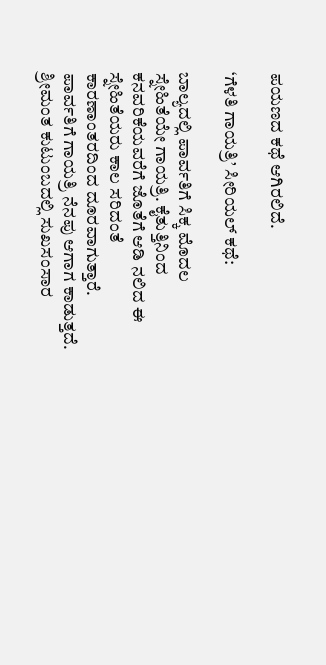ಪಯಣದ ಕಥೆ ಆಗಿರಲಿದೆ.

‘ಗೆಳತಿ ಗಾಯತ್ರಿ’ ಸೀರಿಯಲ್ ಕಥೆ:

ಬಾಲ್ಯದಲ್ಲಿ ಪಾರ್ವತಿಗೆ ಸಿಕ್ಕ ಮೊದಲ ಸ್ನೇಹಿತೆಯೇ ಗಾಯತ್ರಿ. ಕೈತುತ್ತಿನಿಂದ ಕನವರಿಕೆಯವರೆಗೆ ಜೊತೆಗೆ ಆಡಿ ನಲಿದ ಈ ಸ್ನೇಹಿತೆಯರು ಕಾಲ ಸರಿದಂತೆ ಕಾರಣಾಂತರದಿಂದ ದೂರವಾಗುತ್ತಾರೆ. ಪಾರ್ವತಿಗೆ ಗಾಯತ್ರಿ ನೆನಪು ಆಗಾಗ ಕಾಡುತ್ತದೆ. ಶ್ರೀಮಂತ ಕುಟುಂಬದಲ್ಲಿ ಸುಖಸಂಸಾರ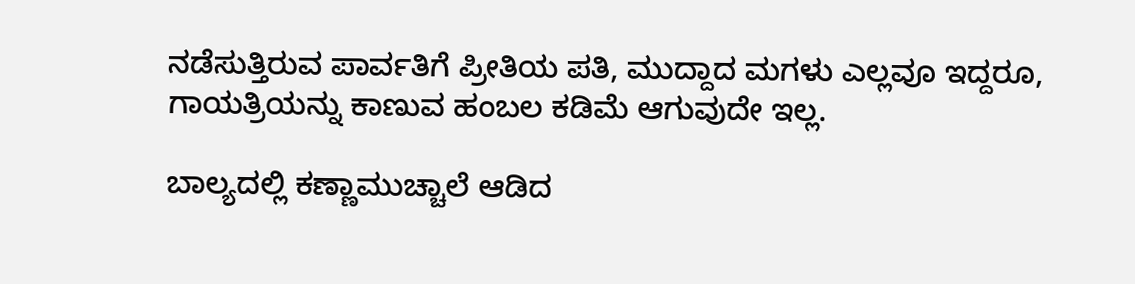ನಡೆಸುತ್ತಿರುವ ಪಾರ್ವತಿಗೆ ಪ್ರೀತಿಯ ಪತಿ, ಮುದ್ದಾದ ಮಗಳು ಎಲ್ಲವೂ ಇದ್ದರೂ, ಗಾಯತ್ರಿಯನ್ನು ಕಾಣುವ ಹಂಬಲ ಕಡಿಮೆ ಆಗುವುದೇ ಇಲ್ಲ.

ಬಾಲ್ಯದಲ್ಲಿ ಕಣ್ಣಾಮುಚ್ಚಾಲೆ ಆಡಿದ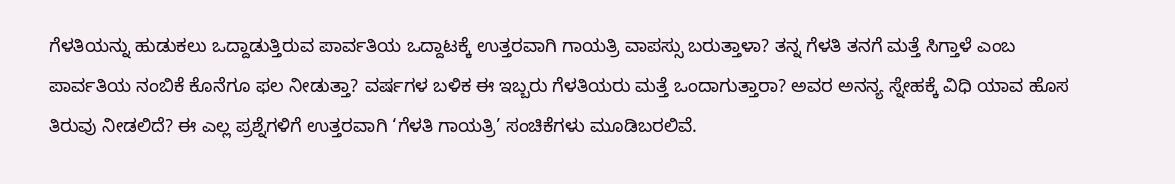ಗೆಳತಿಯನ್ನು ಹುಡುಕಲು ಒದ್ದಾಡುತ್ತಿರುವ ಪಾರ್ವತಿಯ ಒದ್ದಾಟಕ್ಕೆ ಉತ್ತರವಾಗಿ ಗಾಯತ್ರಿ ವಾಪಸ್ಸು ಬರುತ್ತಾಳಾ? ತನ್ನ ಗೆಳತಿ ತನಗೆ ಮತ್ತೆ ಸಿಗ್ತಾಳೆ ಎಂಬ ಪಾರ್ವತಿಯ ನಂಬಿಕೆ ಕೊನೆಗೂ ಫಲ ನೀಡುತ್ತಾ? ವರ್ಷಗಳ ಬಳಿಕ ಈ ಇಬ್ಬರು ಗೆಳತಿಯರು ಮತ್ತೆ ಒಂದಾಗುತ್ತಾರಾ? ಅವರ ಅನನ್ಯ ಸ್ನೇಹಕ್ಕೆ ವಿಧಿ ಯಾವ ಹೊಸ ತಿರುವು ನೀಡಲಿದೆ? ಈ ಎಲ್ಲ ಪ್ರಶ್ನೆಗಳಿಗೆ ಉತ್ತರವಾಗಿ ‘ಗೆಳತಿ ಗಾಯತ್ರಿ’ ಸಂಚಿಕೆಗಳು ಮೂಡಿಬರಲಿವೆ.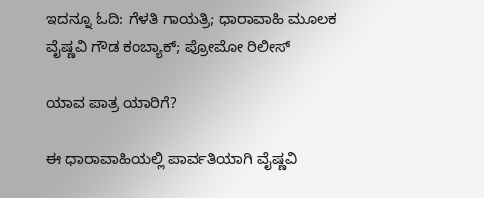ಇದನ್ನೂ ಓದಿ: ಗೆಳತಿ ಗಾಯತ್ರಿ; ಧಾರಾವಾಹಿ ಮೂಲಕ ವೈಷ್ಣವಿ ಗೌಡ ಕಂಬ್ಯಾಕ್; ಪ್ರೋಮೋ ರಿಲೀಸ್

ಯಾವ ಪಾತ್ರ ಯಾರಿಗೆ?

ಈ ಧಾರಾವಾಹಿಯಲ್ಲಿ ಪಾರ್ವತಿಯಾಗಿ ವೈಷ್ಣವಿ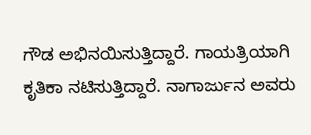ಗೌಡ ಅಭಿನಯಿಸುತ್ತಿದ್ದಾರೆ. ಗಾಯತ್ರಿಯಾಗಿ ಕೃತಿಕಾ ನಟಿಸುತ್ತಿದ್ದಾರೆ. ನಾಗಾರ್ಜುನ ಅವರು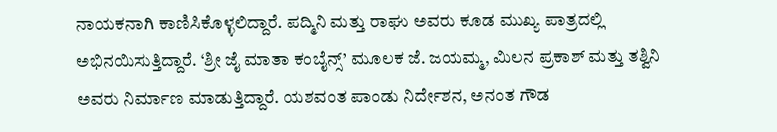ನಾಯಕನಾಗಿ ಕಾಣಿಸಿಕೊಳ್ಳಲಿದ್ದಾರೆ. ಪದ್ಮಿನಿ ಮತ್ತು ರಾಘು ಅವರು ಕೂಡ ಮುಖ್ಯ ಪಾತ್ರದಲ್ಲಿ ಅಭಿನಯಿಸುತ್ತಿದ್ದಾರೆ. ‘ಶ್ರೀ ಜೈ ಮಾತಾ ಕಂಬೈನ್ಸ್’ ಮೂಲಕ ಜೆ. ಜಯಮ್ಮ, ಮಿಲನ ಪ್ರಕಾಶ್‌ ಮತ್ತು ತಶ್ವಿನಿ ಅವರು ನಿರ್ಮಾಣ ಮಾಡುತ್ತಿದ್ದಾರೆ. ಯಶವಂತ ಪಾಂಡು ನಿರ್ದೇಶನ, ಅನಂತ ಗೌಡ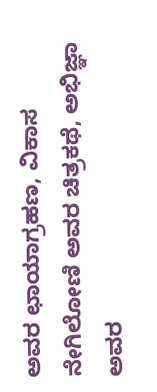ಅವರ ಛಾಯಾಗ್ರಹಣ, ವಿಕಾಸ ನೇಗಿಲೋಣಿ ಅವರ ಚಿತ್ರಕಥೆ, ಅಭಿಜ್ಞಾ ಅವರ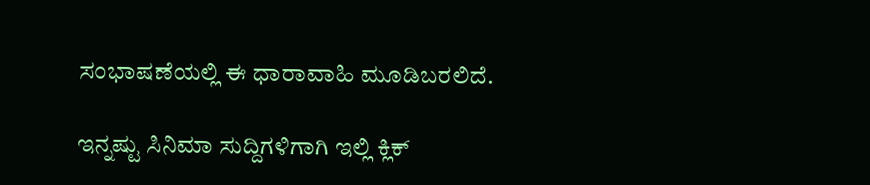ಸಂಭಾಷಣೆಯಲ್ಲಿ ಈ ಧಾರಾವಾಹಿ ಮೂಡಿಬರಲಿದೆ.

ಇನ್ನಷ್ಟು ಸಿನಿಮಾ ಸುದ್ದಿಗಳಿಗಾಗಿ ಇಲ್ಲಿ ಕ್ಲಿಕ್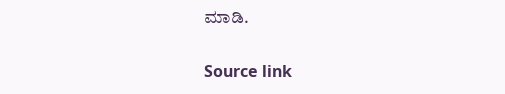ಮಾಡಿ.

Source link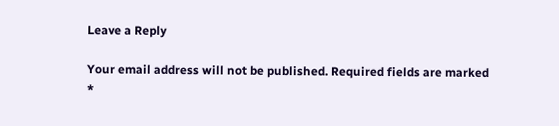Leave a Reply

Your email address will not be published. Required fields are marked *